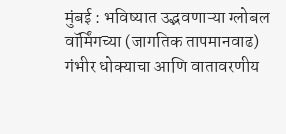मुंबई : भविष्यात उद्भवणाऱ्या ग्लोबल वॉर्मिंगच्या (जागतिक तापमानवाढ) गंभीर धोक्याचा आणि वातावरणीय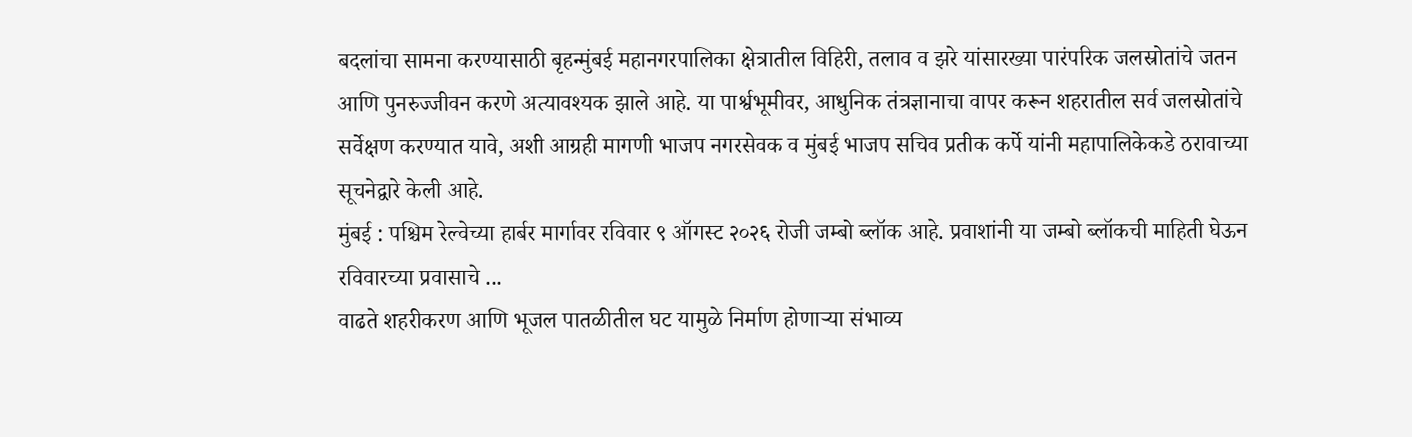बदलांचा सामना करण्यासाठी बृहन्मुंबई महानगरपालिका क्षेत्रातील विहिरी, तलाव व झरे यांसारख्या पारंपरिक जलस्रोतांचे जतन आणि पुनरुज्जीवन करणे अत्यावश्यक झाले आहे. या पार्श्वभूमीवर, आधुनिक तंत्रज्ञानाचा वापर करून शहरातील सर्व जलस्रोतांचे सर्वेक्षण करण्यात यावे, अशी आग्रही मागणी भाजप नगरसेवक व मुंबई भाजप सचिव प्रतीक कर्पे यांनी महापालिकेकडे ठरावाच्या सूचनेद्वारे केली आहे.
मुंबई : पश्चिम रेल्वेच्या हार्बर मार्गावर रविवार ९ ऑगस्ट २०२६ रोजी जम्बो ब्लॉक आहे. प्रवाशांनी या जम्बो ब्लॉकची माहिती घेऊन रविवारच्या प्रवासाचे ...
वाढते शहरीकरण आणि भूजल पातळीतील घट यामुळे निर्माण होणाऱ्या संभाव्य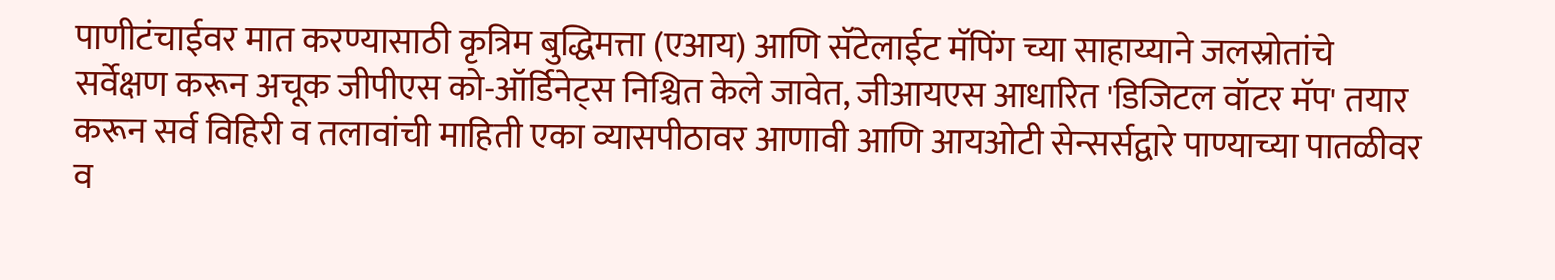पाणीटंचाईवर मात करण्यासाठी कृत्रिम बुद्धिमत्ता (एआय) आणि सॅटेलाईट मॅपिंग च्या साहाय्याने जलस्रोतांचे सर्वेक्षण करून अचूक जीपीएस को-ऑर्डिनेट्स निश्चित केले जावेत, जीआयएस आधारित 'डिजिटल वॉटर मॅप' तयार करून सर्व विहिरी व तलावांची माहिती एका व्यासपीठावर आणावी आणि आयओटी सेन्सर्सद्वारे पाण्याच्या पातळीवर व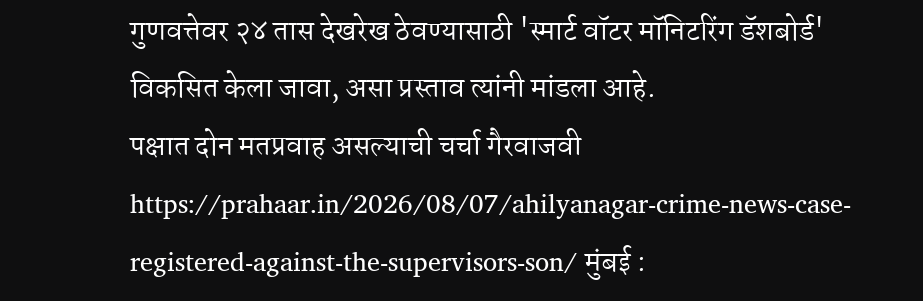गुणवत्तेवर २४ तास देखरेख ठेवण्यासाठी 'स्मार्ट वॉटर मॉनिटरिंग डॅशबोर्ड' विकसित केला जावा, असा प्रस्ताव त्यांनी मांडला आहे.
पक्षात दोन मतप्रवाह असल्याची चर्चा गैरवाजवी https://prahaar.in/2026/08/07/ahilyanagar-crime-news-case-registered-against-the-supervisors-son/ मुंबई :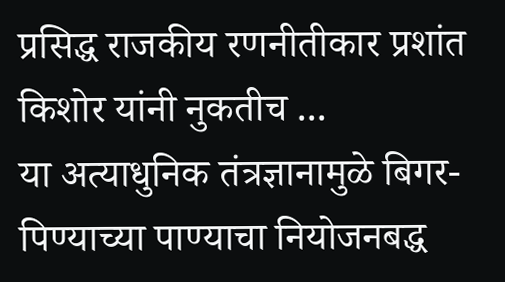प्रसिद्ध राजकीय रणनीतीकार प्रशांत किशोर यांनी नुकतीच ...
या अत्याधुनिक तंत्रज्ञानामुळे बिगर-पिण्याच्या पाण्याचा नियोजनबद्ध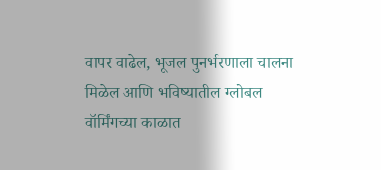वापर वाढेल, भूजल पुनर्भरणाला चालना मिळेल आणि भविष्यातील ग्लोबल वॉर्मिंगच्या काळात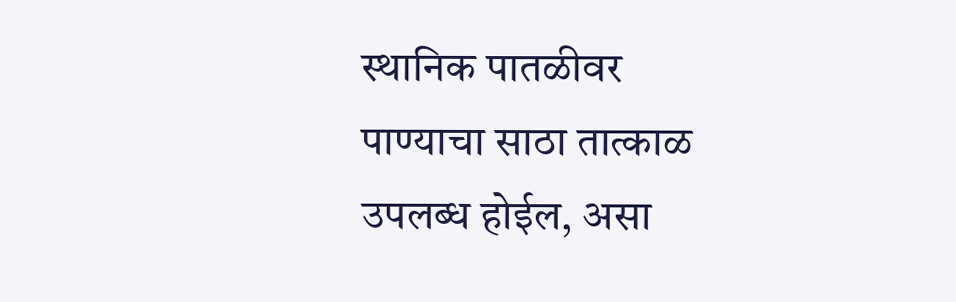स्थानिक पातळीवर पाण्याचा साठा तात्काळ उपलब्ध होईल, असा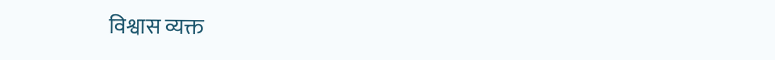विश्वास व्यक्त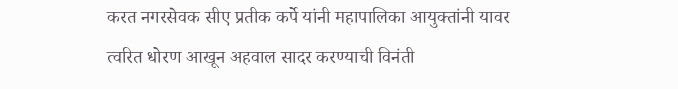करत नगरसेवक सीए प्रतीक कर्पे यांनी महापालिका आयुक्तांनी यावर त्वरित धोरण आखून अहवाल सादर करण्याची विनंती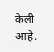केली आहे.